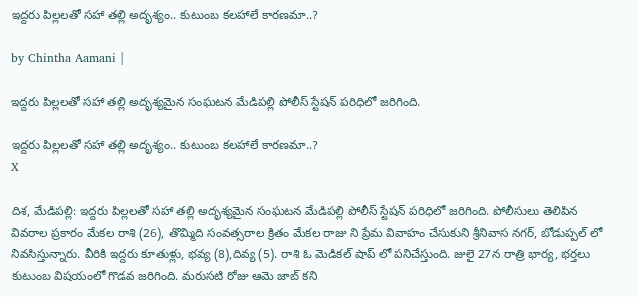ఇద్దరు పిల్లలతో సహా తల్లి అదృశ్యం.. కుటుంబ కలహాలే కారణమా..?

by Chintha Aamani |

ఇద్దరు పిల్లలతో సహా తల్లి అదృశ్యమైన సంఘటన మేడిపల్లి పోలీస్ స్టేషన్ పరిధిలో జరిగింది.

ఇద్దరు పిల్లలతో సహా తల్లి అదృశ్యం.. కుటుంబ కలహాలే కారణమా..?
X

దిశ, మేడిపల్లి: ఇద్దరు పిల్లలతో సహా తల్లి అదృశ్యమైన సంఘటన మేడిపల్లి పోలీస్ స్టేషన్ పరిధిలో జరిగింది. పోలీసులు తెలిపిన వివరాల ప్రకారం మేకల రాశి (26), తొమ్మిది సంవత్సరాల క్రితం మేకల రాజు ని ప్రేమ వివాహం చేసుకుని శ్రీనివాస నగర్, బోడుప్పల్ లో నివసిస్తున్నారు. వీరికి ఇద్దరు కూతుళ్లు, భవ్య (8),దివ్య (5). రాశి ఓ మెడికల్ షాప్ లో పనిచేస్తుంది. జులై 27న రాత్రి భార్య, భర్తలు కుటుంబ విషయంలో గొడవ జరిగింది. మరుసటి రోజు ఆమె జాబ్ కని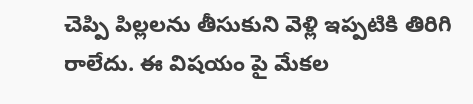చెప్పి పిల్లలను తీసుకుని వెళ్లి ఇప్పటికి తిరిగి రాలేదు. ఈ విషయం పై మేకల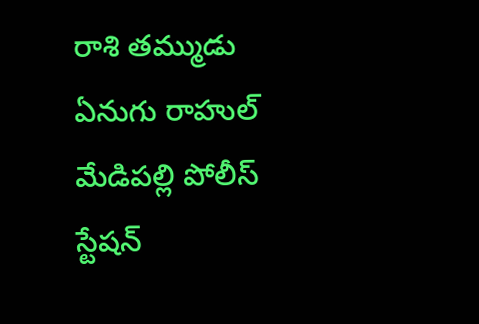రాశి తమ్ముడు ఏనుగు రాహుల్ మేడిపల్లి పోలీస్ స్టేషన్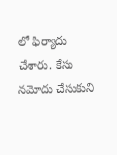లో ఫిర్యాదు చేశారు. కేసు నమోదు చేసుకుని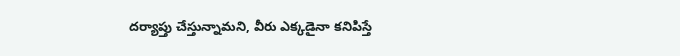దర్యాప్తు చేస్తున్నామని, వీరు ఎక్కడైనా కనిపిస్తే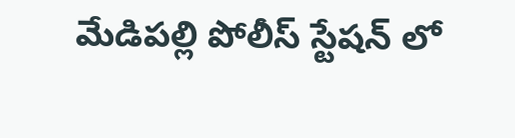మేడిపల్లి పోలీస్ స్టేషన్ లో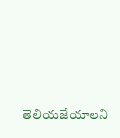తెలియజేయాలని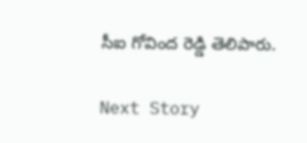సీఐ గోవింద రెడ్డి తెలిపారు.

Next Story